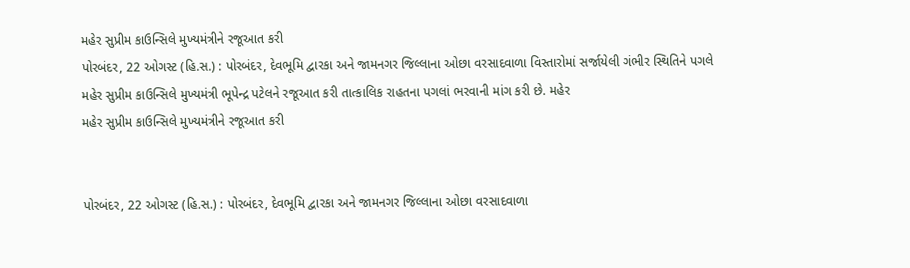મહેર સુપ્રીમ કાઉન્સિલે મુખ્યમંત્રીને રજૂઆત કરી
પોરબંદર, 22 ઓગસ્ટ (હિ.સ.) : પોરબંદર, દેવભૂમિ દ્વારકા અને જામનગર જિલ્લાના ઓછા વરસાદવાળા વિસ્તારોમાં સર્જાયેલી ગંભીર સ્થિતિને પગલે મહેર સુપ્રીમ કાઉન્સિલે મુખ્યમંત્રી ભૂપેન્દ્ર પટેલને રજૂઆત કરી તાત્કાલિક રાહતના પગલાં ભરવાની માંગ કરી છે. મહેર
મહેર સુપ્રીમ કાઉન્સિલે મુખ્યમંત્રીને રજૂઆત કરી


પોરબંદર, 22 ઓગસ્ટ (હિ.સ.) : પોરબંદર, દેવભૂમિ દ્વારકા અને જામનગર જિલ્લાના ઓછા વરસાદવાળા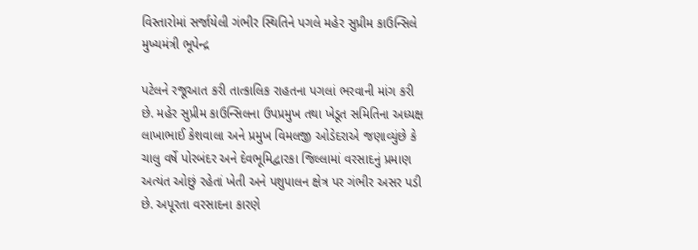વિસ્તારોમાં સર્જાયેલી ગંભીર સ્થિતિને પગલે મહેર સુપ્રીમ કાઉન્સિલે મુખ્યમંત્રી ભૂપેન્દ્ર

પટેલને રજૂઆત કરી તાત્કાલિક રાહતના પગલાં ભરવાની માંગ કરી છે. મહેર સુપ્રીમ કાઉન્સિલના ઉપપ્રમુખ તથા ખેડૂત સમિતિના અધ્યક્ષ લાખાભાઈ કેશવાલા અને પ્રમુખ વિમલજી ઓડેદરાએ જણાવ્યુંછે કે ચાલુ વર્ષે પોરબંદર અને દેવભૂમિદ્વારકા જિલ્લામાં વરસાદનું પ્રમાણ અત્યંત ઓછું રહેતાં ખેતી અને પશુપાલન ક્ષેત્ર પર ગંભીર અસર પડી છે. અપૂરતા વરસાદના કારણે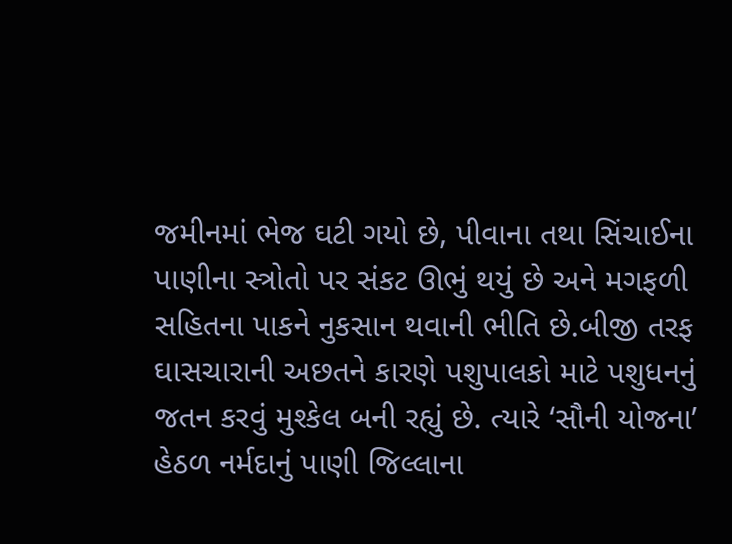જમીનમાં ભેજ ઘટી ગયો છે, પીવાના તથા સિંચાઈના પાણીના સ્ત્રોતો પર સંકટ ઊભું થયું છે અને મગફળી સહિતના પાકને નુકસાન થવાની ભીતિ છે.બીજી તરફ ઘાસચારાની અછતને કારણે પશુપાલકો માટે પશુધનનું જતન કરવું મુશ્કેલ બની રહ્યું છે. ત્યારે ‘સૌની યોજના’ હેઠળ નર્મદાનું પાણી જિલ્લાના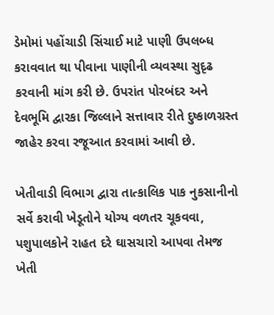ડેમોમાં પહોંચાડી સિંચાઈ માટે પાણી ઉપલબ્ધ કરાવવાત થા પીવાના પાણીની વ્યવસ્થા સુદૃઢ કરવાની માંગ કરી છે. ઉપરાંત પોરબંદર અને દેવભૂમિ દ્વારકા જિલ્લાને સત્તાવાર રીતે દુષ્કાળગ્રસ્ત જાહેર કરવા રજૂઆત કરવામાં આવી છે.

ખેતીવાડી વિભાગ દ્વારા તાત્કાલિક પાક નુકસાનીનો સર્વે કરાવી ખેડૂતોને યોગ્ય વળતર ચૂકવવા, પશુપાલકોને રાહત દરે ઘાસચારો આપવા તેમજ ખેતી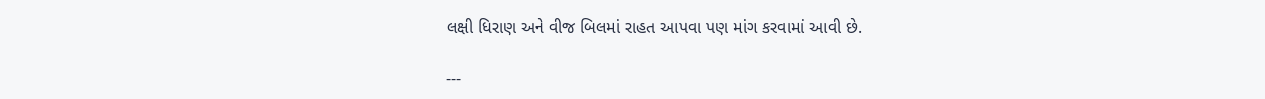લક્ષી ધિરાણ અને વીજ બિલમાં રાહત આપવા પણ માંગ કરવામાં આવી છે.

---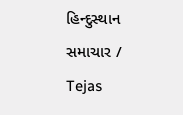હિન્દુસ્થાન સમાચાર / Tejas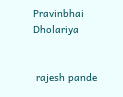Pravinbhai Dholariya


 rajesh pande